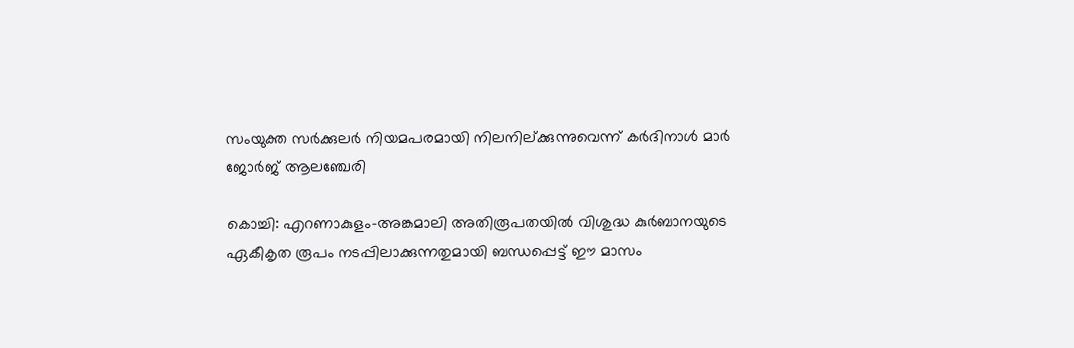സംയുക്ത സര്‍ക്കുലര്‍ നിയമപരമായി നിലനില്ക്കുന്നുവെന്ന് കര്‍ദിനാള്‍ മാര്‍ ജോര്‍ജ് ആലഞ്ചേരി

കൊച്ചി: എറണാകുളം-അങ്കമാലി അതിരൂപതയില്‍ വിശുദ്ധ കുര്‍ബാനയുടെ ഏകീകൃത രൂപം നടപ്പിലാക്കുന്നതുമായി ബന്ധപ്പെട്ട് ഈ മാസം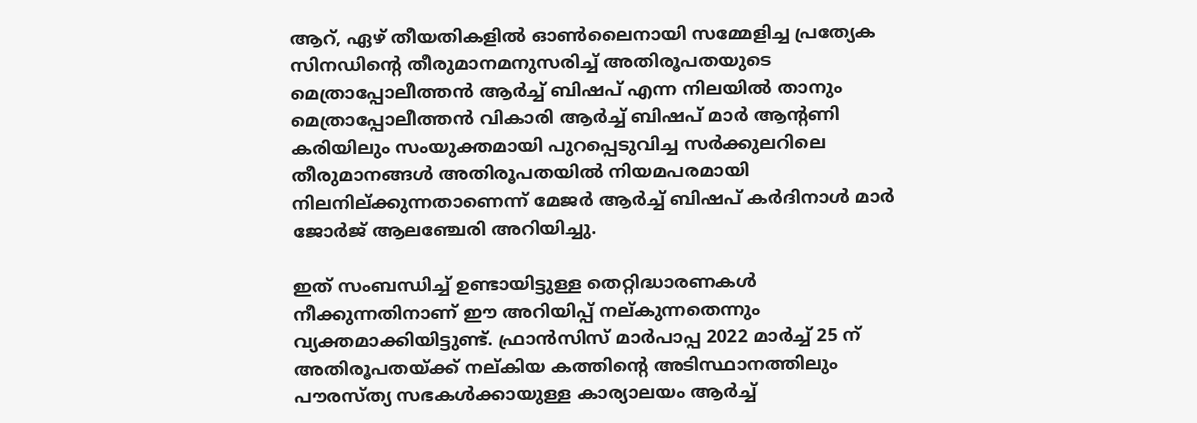ആറ്, ഏഴ് തീയതികളില്‍ ഓണ്‍ലൈനായി സമ്മേളിച്ച പ്രത്യേക സിനഡിന്റെ തീരുമാനമനുസരിച്ച് അതിരൂപതയുടെ മെത്രാപ്പോലീത്തന്‍ ആര്‍ച്ച് ബിഷപ് എന്ന നിലയില്‍ താനും മെത്രാപ്പോലീത്തന്‍ വികാരി ആര്‍ച്ച് ബിഷപ് മാര്‍ ആന്റണി കരിയിലും സംയുക്തമായി പുറപ്പെടുവിച്ച സര്‍ക്കുലറിലെ തീരുമാനങ്ങള്‍ അതിരൂപതയില്‍ നിയമപരമായി നിലനില്ക്കുന്നതാണെന്ന് മേജര്‍ ആര്‍ച്ച് ബിഷപ് കര്‍ദിനാള്‍ മാര്‍ ജോര്‍ജ് ആലഞ്ചേരി അറിയിച്ചു.

ഇത് സംബന്ധിച്ച് ഉണ്ടായിട്ടുള്ള തെറ്റിദ്ധാരണകള്‍ നീക്കുന്നതിനാണ് ഈ അറിയിപ്പ് നല്കുന്നതെന്നും വ്യക്തമാക്കിയിട്ടുണ്ട്. ഫ്രാന്‍സിസ് മാര്‍പാപ്പ 2022 മാര്‍ച്ച് 25 ന് അതിരൂപതയ്ക്ക് നല്കിയ കത്തിന്റെ അടിസ്ഥാനത്തിലും പൗരസ്ത്യ സഭകള്‍ക്കായുള്ള കാര്യാലയം ആര്‍ച്ച്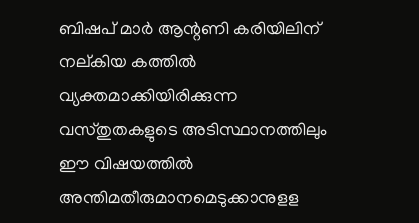ബിഷപ് മാര്‍ ആന്റണി കരിയിലിന് നല്കിയ കത്തില്‍ വ്യക്തമാക്കിയിരിക്കുന്ന വസ്തുതകളുടെ അടിസ്ഥാനത്തിലും ഈ വിഷയത്തില്‍ അന്തിമതീരുമാനമെടുക്കാനുളള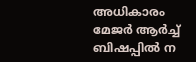അധികാരം മേജര്‍ ആര്‍ച്ച് ബിഷപ്പില്‍ ന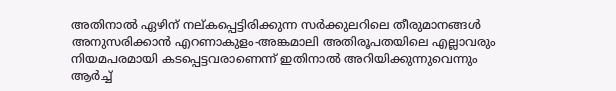അതിനാല്‍ ഏഴിന് നല്കപ്പെട്ടിരിക്കുന്ന സര്‍ക്കുലറിലെ തീരുമാനങ്ങള്‍ അനുസരിക്കാന്‍ എറണാകുളം-അങ്കമാലി അതിരൂപതയിലെ എല്ലാവരും നിയമപരമായി കടപ്പെട്ടവരാണെന്ന് ഇതിനാല്‍ അറിയിക്കുന്നുവെന്നും ആര്‍ച്ച്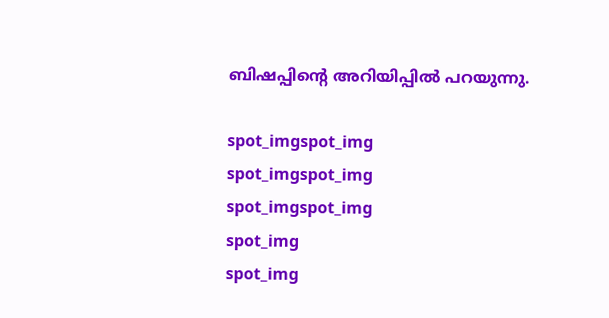ബിഷപ്പിന്റെ അറിയിപ്പില്‍ പറയുന്നു.

spot_imgspot_img
spot_imgspot_img
spot_imgspot_img
spot_img
spot_img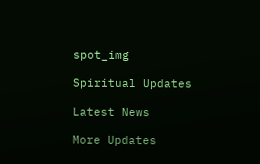spot_img

Spiritual Updates

Latest News

More Updates